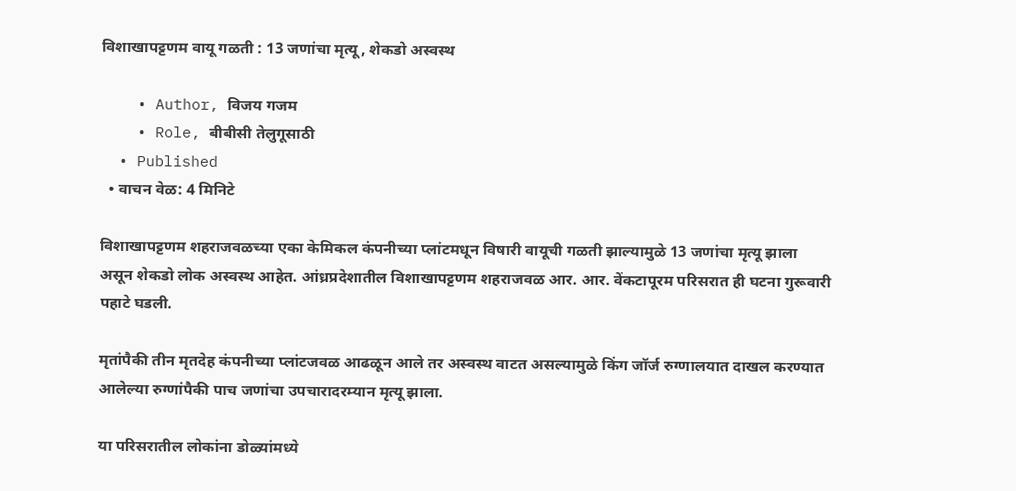विशाखापट्टणम वायू गळती : 13 जणांचा मृत्यू, शेकडो अस्वस्थ

    • Author, विजय गजम
    • Role, बीबीसी तेलुगूसाठी
  • Published
  • वाचन वेळ: 4 मिनिटे

विशाखापट्टणम शहराजवळच्या एका केमिकल कंपनीच्या प्लांटमधून विषारी वायूची गळती झाल्यामुळे 13 जणांचा मृत्यू झाला असून शेकडो लोक अस्वस्थ आहेत. आंध्रप्रदेशातील विशाखापट्टणम शहराजवळ आर. आर. वेंकटापूरम परिसरात ही घटना गुरूवारी पहाटे घडली.

मृतांपैकी तीन मृतदेह कंपनीच्या प्लांटजवळ आढळून आले तर अस्वस्थ वाटत असल्यामुळे किंग जॉर्ज रुग्णालयात दाखल करण्यात आलेल्या रुग्णांपैकी पाच जणांचा उपचारादरम्यान मृत्यू झाला.

या परिसरातील लोकांना डोळ्यांमध्ये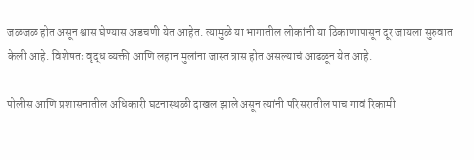जळजळ होत असून श्वास घेण्यास अडचणी येत आहेत. त्यामुळे या भागातील लोकांनी या ठिकाणापासून दूर जायला सुरुवात केली आहे. विशेषतः वृद्ध व्यक्ती आणि लहान मुलांना जास्त त्रास होत असल्याचं आढळून येत आहे.

पोलीस आणि प्रशासनातील अधिकारी घटनास्थळी दाखल झाले असून त्यांनी परिसरातील पाच गावं रिकामी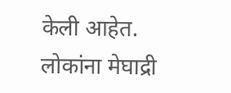केली आहेत. लोकांना मेघाद्री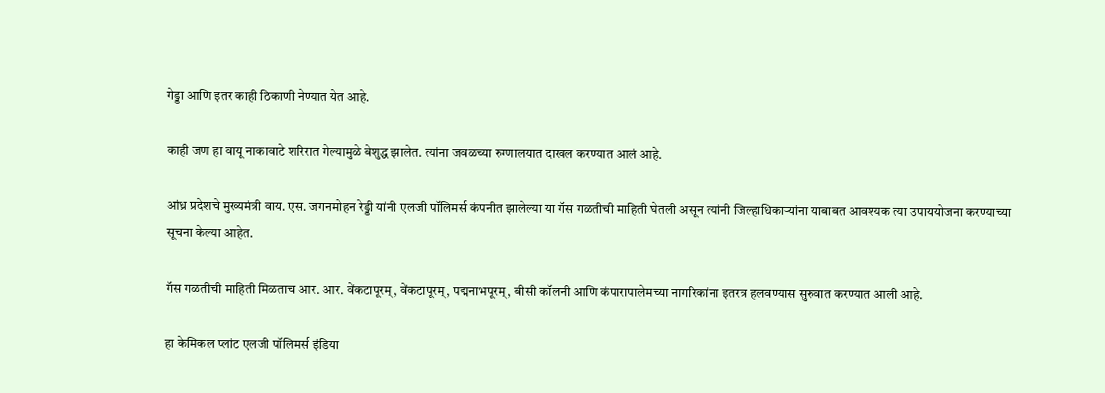गेड्डा आणि इतर काही ठिकाणी नेण्यात येत आहे.

काही जण हा वायू नाकावाटे शरिरात गेल्यामुळे बेशुद्ध झालेत. त्यांना जवळच्या रुग्णालयात दाखल करण्यात आलं आहे.

आंध्र प्रदेशचे मुख्यमंत्री वाय. एस. जगनमोहन रेड्डी यांनी एलजी पॉलिमर्स कंपनीत झालेल्या या गॅस गळतीची माहिती घेतली असून त्यांनी जिल्हाधिकाऱ्यांना याबाबत आवश्यक त्या उपाययोजना करण्याच्या सूचना केल्या आहेत.

गॅस गळतीची माहिती मिळताच आर. आर. वेंकटापूरम्, वेंकटापूरम्, पद्मनाभपूरम्, बीसी कॉलनी आणि कंपारापालेमच्या नागरिकांना इतरत्र हलवण्यास सुरुवात करण्यात आली आहे.

हा केमिकल प्लांट एलजी पॉलिमर्स इंडिया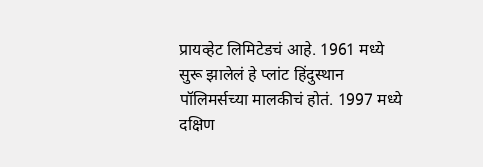प्रायव्हेट लिमिटेडचं आहे. 1961 मध्ये सुरू झालेलं हे प्लांट हिंदुस्थान पॉलिमर्सच्या मालकीचं होतं. 1997 मध्ये दक्षिण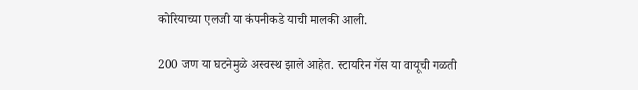कोरियाच्या एलजी या कंपनीकडे याची मालकी आली.

200 जण या घटनेमुळे अस्वस्थ झाले आहेत. स्टायरिन गॅस या वायूची गळती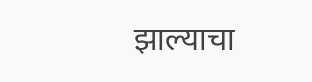झाल्याचा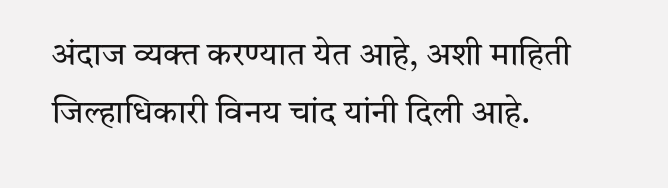अंदाज व्यक्त करण्यात येत आहे, अशी माहिती जिल्हाधिकारी विनय चांद यांनी दिली आहे.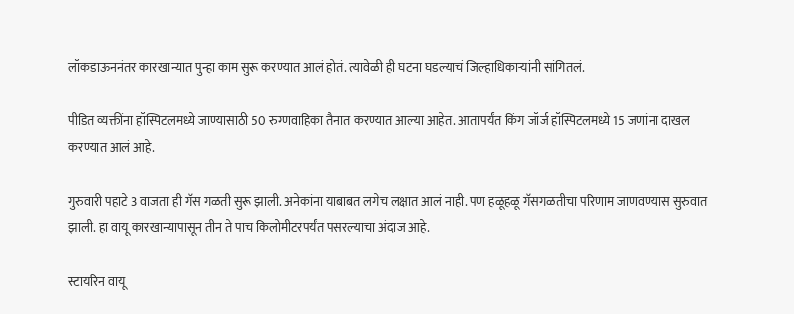लॉकडाऊननंतर कारखान्यात पुन्हा काम सुरू करण्यात आलं होतं. त्यावेळी ही घटना घडल्याचं जिल्हाधिकाऱ्यांनी सांगितलं.

पीडित व्यक्तींना हॉस्पिटलमध्ये जाण्यासाठी 50 रुग्णवाहिका तैनात करण्यात आल्या आहेत. आतापर्यंत किंग जॉर्ज हॉस्पिटलमध्ये 15 जणांना दाखल करण्यात आलं आहे.

गुरुवारी पहाटे 3 वाजता ही गॅस गळती सुरू झाली. अनेकांना याबाबत लगेच लक्षात आलं नाही. पण हळूहळू गॅसगळतीचा परिणाम जाणवण्यास सुरुवात झाली. हा वायू कारखान्यापासून तीन ते पाच किलोमीटरपर्यंत पसरल्याचा अंदाज आहे.

स्टायरिन वायू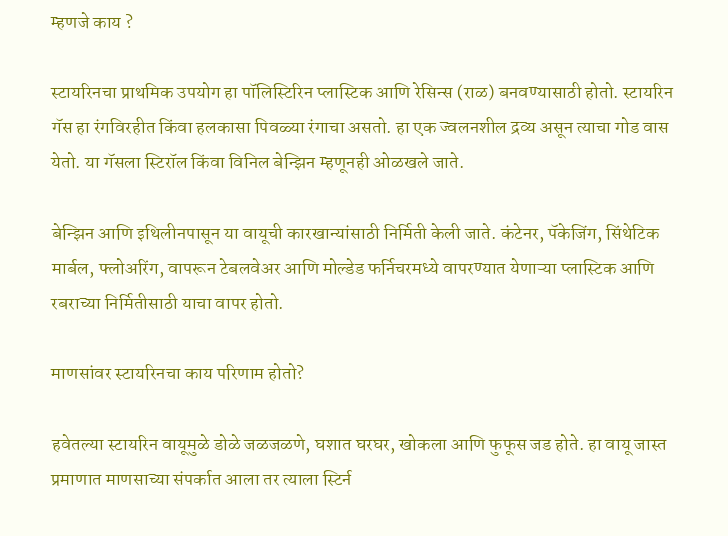म्हणजे काय ?

स्टायरिनचा प्राथमिक उपयोग हा पॉलिस्टिरिन प्लास्टिक आणि रेसिन्स (राळ) बनवण्यासाठी होतो. स्टायरिन गॅस हा रंगविरहीत किंवा हलकासा पिवळ्या रंगाचा असतो. हा एक ज्वलनशील द्रव्य असून त्याचा गोड वास येतो. या गॅसला स्टिरॉल किंवा विनिल बेन्झिन म्हणूनही ओळखले जाते.

बेन्झिन आणि इथिलीनपासून या वायूची कारखान्यांसाठी निर्मिती केली जाते. कंटेनर, पॅकेजिंग, सिंथेटिक मार्बल, फ्लोअरिंग, वापरून टेबलवेअर आणि मोल्डेड फर्निचरमध्ये वापरण्यात येणाऱ्या प्लास्टिक आणि रबराच्या निर्मितीसाठी याचा वापर होतो.

माणसांवर स्टायरिनचा काय परिणाम होतो?

हवेतल्या स्टायरिन वायूमुळे डोळे जळजळणे, घशात घरघर, खोकला आणि फुफूस जड होते. हा वायू जास्त प्रमाणात माणसाच्या संपर्कात आला तर त्याला स्टिर्न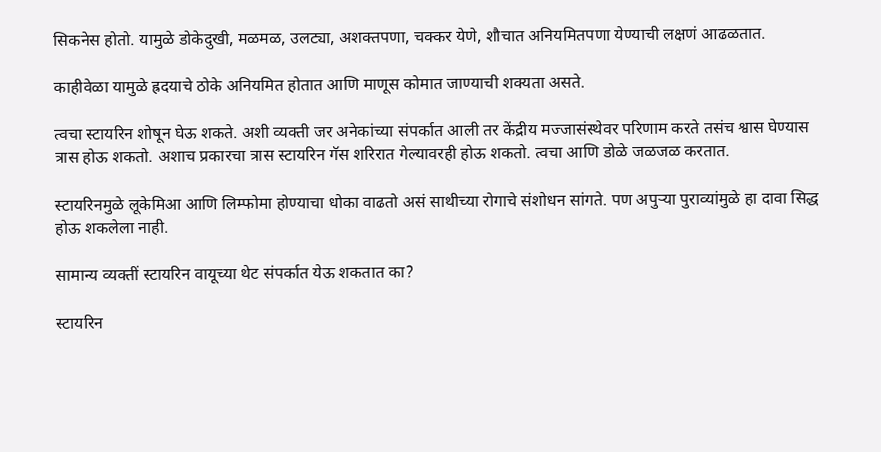सिकनेस होतो. यामुळे डोकेदुखी, मळमळ, उलट्या, अशक्तपणा, चक्कर येणे, शौचात अनियमितपणा येण्याची लक्षणं आढळतात.

काहीवेळा यामुळे ह्रदयाचे ठोके अनियमित होतात आणि माणूस कोमात जाण्याची शक्यता असते.

त्वचा स्टायरिन शोषून घेऊ शकते. अशी व्यक्ती जर अनेकांच्या संपर्कात आली तर केंद्रीय मज्जासंस्थेवर परिणाम करते तसंच श्वास घेण्यास त्रास होऊ शकतो. अशाच प्रकारचा त्रास स्टायरिन गॅस शरिरात गेल्यावरही होऊ शकतो. त्वचा आणि डोळे जळजळ करतात.

स्टायरिनमुळे लूकेमिआ आणि लिम्फोमा होण्याचा धोका वाढतो असं साथीच्या रोगाचे संशोधन सांगते. पण अपुऱ्या पुराव्यांमुळे हा दावा सिद्ध होऊ शकलेला नाही.

सामान्य व्यक्तीं स्टायरिन वायूच्या थेट संपर्कात येऊ शकतात का?

स्टायरिन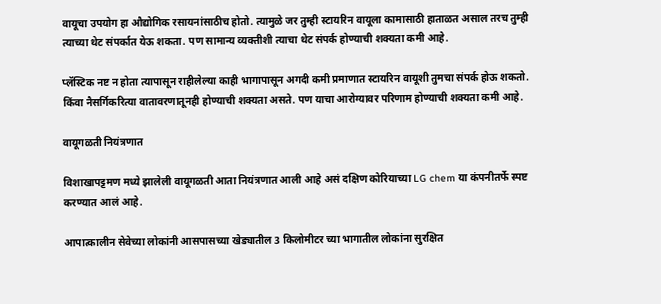वायूचा उपयोग हा औद्योगिक रसायनांसाठीच होतो. त्यामुळे जर तुम्ही स्टायरिन वायूला कामासाठी हाताळत असाल तरच तुम्ही त्याच्या थेट संपर्कात येऊ शकता. पण सामान्य व्यक्तीशी त्याचा थेट संपर्क होण्याची शक्यता कमी आहे.

प्लॅस्टिक नष्ट न होता त्यापासून राहीलेल्या काही भागापासून अगदी कमी प्रमाणात स्टायरिन वायूशी तुमचा संपर्क होऊ शकतो. किंवा नैसर्गिकरित्या वातावरणातूनही होण्याची शक्यता असते. पण याचा आरोग्यावर परिणाम होण्याची शक्यता कमी आहे.

वायूगळती नियंत्रणात

विशाखापट्टमण मध्ये झालेली वायूगळती आता नियंत्रणात आली आहे असं दक्षिण कोरियाच्या LG chem या कंपनीतर्फे स्पष्ट करण्यात आलं आहे.

आपात्कालीन सेवेच्या लोकांनी आसपासच्या खेड्यातील 3 किलोमीटर च्या भागातील लोकांना सुरक्षित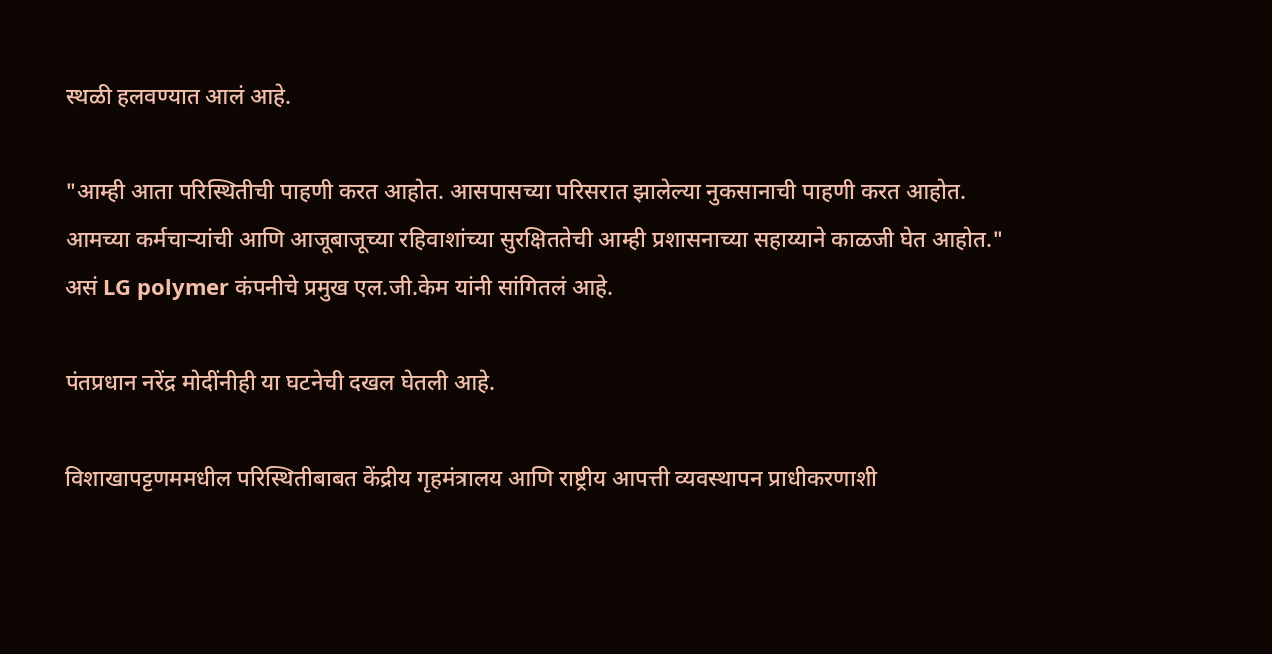स्थळी हलवण्यात आलं आहे.

"आम्ही आता परिस्थितीची पाहणी करत आहोत. आसपासच्या परिसरात झालेल्या नुकसानाची पाहणी करत आहोत. आमच्या कर्मचाऱ्यांची आणि आजूबाजूच्या रहिवाशांच्या सुरक्षिततेची आम्ही प्रशासनाच्या सहाय्याने काळजी घेत आहोत." असं LG polymer कंपनीचे प्रमुख एल.जी.केम यांनी सांगितलं आहे.

पंतप्रधान नरेंद्र मोदींनीही या घटनेची दखल घेतली आहे.

विशाखापट्टणममधील परिस्थितीबाबत केंद्रीय गृहमंत्रालय आणि राष्ट्रीय आपत्ती व्यवस्थापन प्राधीकरणाशी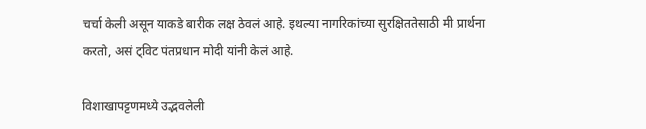चर्चा केली असून याकडे बारीक लक्ष ठेवलं आहे. इथल्या नागरिकांच्या सुरक्षिततेसाठी मी प्रार्थना करतो, असं ट्विट पंतप्रधान मोदी यांनी केलं आहे.

विशाखापट्टणमध्ये उद्भवलेली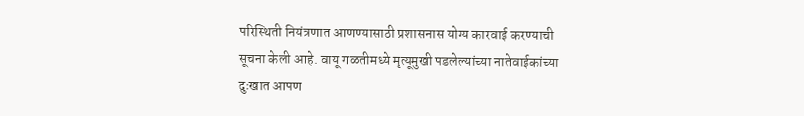परिस्थिती नियंत्रणात आणण्यासाठी प्रशासनास योग्य कारवाई करण्याची सूचना केली आहे. वायू गळतीमध्ये मृत्यूमुखी पडलेल्यांच्या नातेवाईकांच्या दुःखात आपण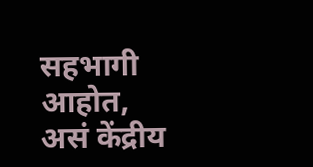सहभागी आहोत, असं केंद्रीय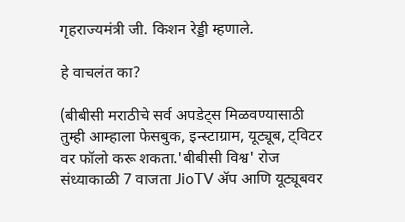गृहराज्यमंत्री जी. किशन रेड्डी म्हणाले.

हे वाचलंत का?

(बीबीसी मराठीचे सर्व अपडेट्स मिळवण्यासाठी तुम्ही आम्हाला फेसबुक, इन्स्टाग्राम, यूट्यूब, ट्विटर वर फॉलो करू शकता.'बीबीसी विश्व' रोज संध्याकाळी 7 वाजता JioTV ॲप आणि यूट्यूबवर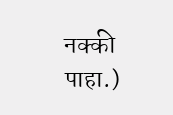नक्की पाहा.)